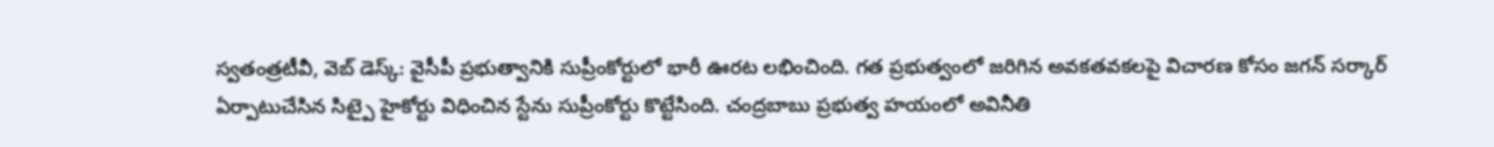స్వతంత్రటీవీ, వెబ్ డెస్క్: వైసీపీ ప్రభుత్వానికి సుప్రీంకోర్టులో భారీ ఊరట లభించింది. గత ప్రభుత్వంలో జరిగిన అవకతవకలపై విచారణ కోసం జగన్ సర్కార్ ఏర్పాటుచేసిన సిట్పై హైకోర్టు విధించిన స్టేను సుప్రీంకోర్టు కొట్టేసింది. చంద్రబాబు ప్రభుత్వ హయంలో అవినీతి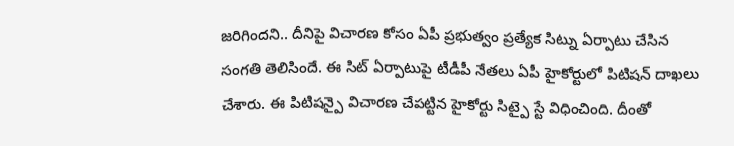జరిగిందని.. దీనిపై విచారణ కోసం ఏపీ ప్రభుత్వం ప్రత్యేక సిట్ను ఏర్పాటు చేసిన సంగతి తెలిసిందే. ఈ సిట్ ఏర్పాటుపై టీడీపీ నేతలు ఏపీ హైకోర్టులో పిటిషన్ దాఖలు చేశారు. ఈ పిటిషన్పై విచారణ చేపట్టిన హైకోర్టు సిట్పై స్టే విధించింది. దీంతో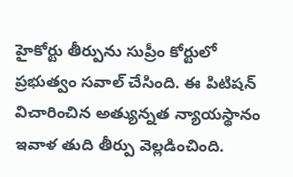హైకోర్టు తీర్పును సుప్రీం కోర్టులో ప్రభుత్వం సవాల్ చేసింది. ఈ పిటిషన్ విచారించిన అత్యున్నత న్యాయస్థానం ఇవాళ తుది తీర్పు వెల్లడించింది.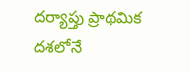దర్యాప్తు ప్రాథమిక దశలోనే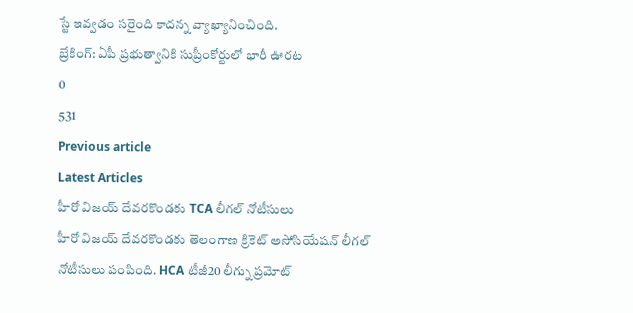స్టే ఇవ్వడం సరైంది కాదన్న వ్యాఖ్యానించింది.
బ్రేకింగ్: ఏపీ ప్రభుత్వానికి సుప్రీంకోర్టులో భారీ ఊరట
0
531
Previous article
Latest Articles
హీరో విజయ్ దేవరకొండకు TCA లీగల్ నోటీసులు
హీరో విజయ్ దేవరకొండకు తెలంగాణ క్రికెట్ అసోసియేషన్ లీగల్ నోటీసులు పంపింది. HCA టీజీ20 లీగ్ను ప్రమోట్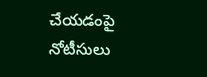చేయడంపై నోటీసులు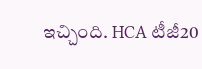ఇచ్చింది. HCA టీజీ20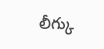లీగ్కు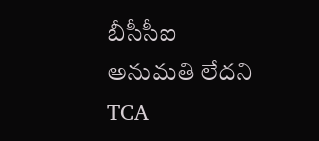బీసీసీఐ అనుమతి లేదని TCA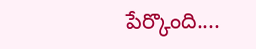పేర్కొంది....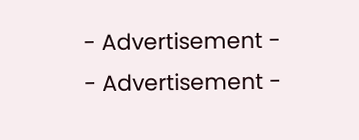- Advertisement -
- Advertisement -